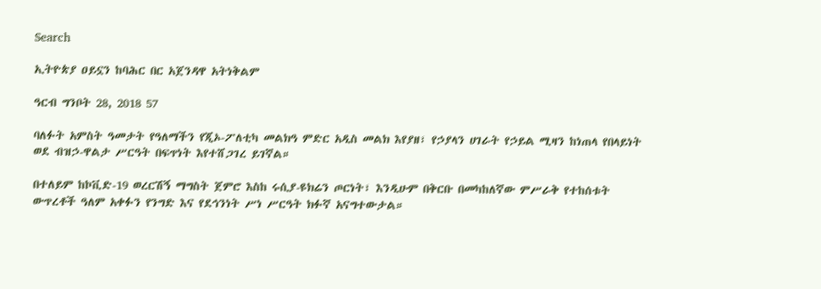Search

ኢትዮጵያ ዐይኗን ከባሕር በር አጀንዳዋ አትነቅልም

ዓርብ ግንቦት 28, 2018 57

ባለፉት አምስት ዓመታት የዓለማችን የጂኦ-ፖለቲካ መልክዓ ምድር አዲስ መልክ እየያዘ፣ የኃያላን ሀገራት የኃይል ሚዛን ከነጠላ የበላይነት ወደ ብዝኃ-ዋልታ ሥርዓት በፍጥነት እየተሸጋገረ ይገኛል።

በተለይም ከኮቪድ-19 ወረርሽኝ ማግስት ጀምሮ እስከ ሩሲያ-ዩክሬን ጦርነት፣ እንዲሁም በቅርቡ በመካከለኛው ምሥራቅ የተከሰቱት ውጥረቶች ዓለም አቀፉን የንግድ እና የደኅንነት ሥነ ሥርዓት ክፉኛ አናግተውታል።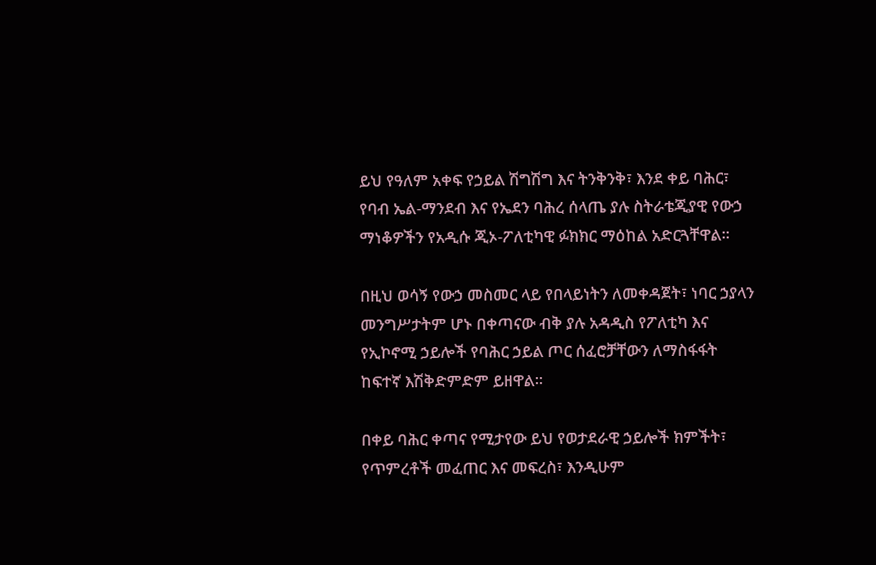ይህ የዓለም አቀፍ የኃይል ሽግሽግ እና ትንቅንቅ፣ እንደ ቀይ ባሕር፣ የባብ ኤል-ማንደብ እና የኤደን ባሕረ ሰላጤ ያሉ ስትራቴጂያዊ የውኃ ማነቆዎችን የአዲሱ ጂኦ-ፖለቲካዊ ፉክክር ማዕከል አድርጓቸዋል።

በዚህ ወሳኝ የውኃ መስመር ላይ የበላይነትን ለመቀዳጀት፣ ነባር ኃያላን መንግሥታትም ሆኑ በቀጣናው ብቅ ያሉ አዳዲስ የፖለቲካ እና የኢኮኖሚ ኃይሎች የባሕር ኃይል ጦር ሰፈሮቻቸውን ለማስፋፋት ከፍተኛ እሽቅድምድም ይዘዋል።

በቀይ ባሕር ቀጣና የሚታየው ይህ የወታደራዊ ኃይሎች ክምችት፣ የጥምረቶች መፈጠር እና መፍረስ፣ እንዲሁም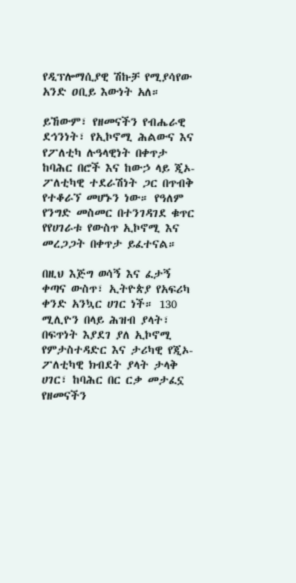የዲፕሎማሲያዊ ሽኩቻ የሚያሳየው አንድ ዐቢይ እውነት አለ።

ይኸውም፣ የዘመናችን የብሔራዊ ደኅንነት፣ የኢኮኖሚ ሕልውና እና የፖለቲካ ሉዓላዊነት በቀጥታ ከባሕር በሮች እና ከውኃ ላይ ጂኦ-ፖለቲካዊ ተደራሽነት ጋር በጥብቅ የተቆራኘ መሆኑን ነው። የዓለም የንግድ መስመር በተንገዳገደ ቁጥር የየሀገራቱ የውስጥ ኢኮኖሚ እና መረጋጋት በቀጥታ ይፈተናል።

በዚህ እጅግ ወሳኝ እና ፈታኝ ቀጣና ውስጥ፣ ኢትዮጵያ የአፍሪካ ቀንድ አንኳር ሀገር ነች። 130 ሚሊዮን በላይ ሕዝብ ያላት፣ በፍጥነት እያደገ ያለ ኢኮኖሚ የምታስተዳድር እና ታሪካዊ የጂኦ-ፖለቲካዊ ክብደት ያላት ታላቅ ሀገር፣ ከባሕር በር ርቃ መታፈኗ የዘመናችን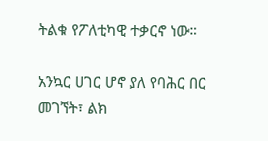ትልቁ የፖለቲካዊ ተቃርኖ ነው።

አንኳር ሀገር ሆኖ ያለ የባሕር በር መገኘት፣ ልክ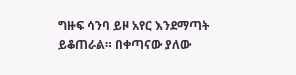ግዙፍ ሳንባ ይዞ አየር እንደማጣት ይቆጠራል። በቀጣናው ያለው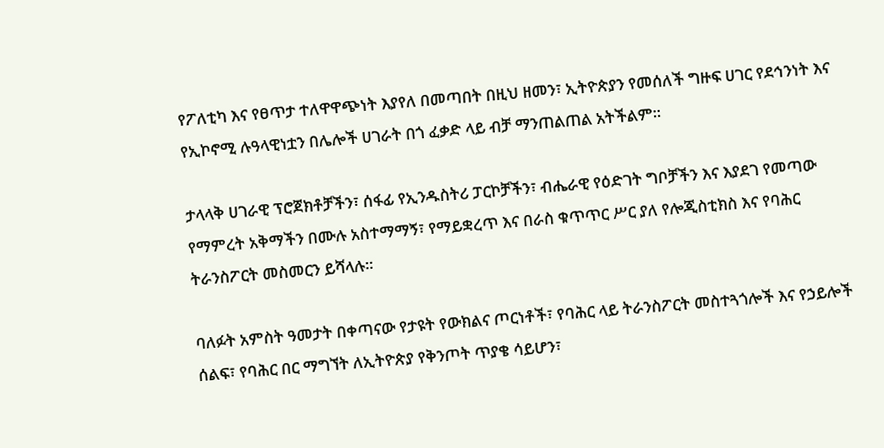የፖለቲካ እና የፀጥታ ተለዋዋጭነት እያየለ በመጣበት በዚህ ዘመን፣ ኢትዮጵያን የመሰለች ግዙፍ ሀገር የደኅንነት እና የኢኮኖሚ ሉዓላዊነቷን በሌሎች ሀገራት በጎ ፈቃድ ላይ ብቻ ማንጠልጠል አትችልም።

ታላላቅ ሀገራዊ ፕሮጀክቶቻችን፣ ሰፋፊ የኢንዱስትሪ ፓርኮቻችን፣ ብሔራዊ የዕድገት ግቦቻችን እና እያደገ የመጣው የማምረት አቅማችን በሙሉ አስተማማኝ፣ የማይቋረጥ እና በራስ ቁጥጥር ሥር ያለ የሎጂስቲክስ እና የባሕር ትራንስፖርት መስመርን ይሻላሉ።

ባለፉት አምስት ዓመታት በቀጣናው የታዩት የውክልና ጦርነቶች፣ የባሕር ላይ ትራንስፖርት መስተጓጎሎች እና የኃይሎች ሰልፍ፣ የባሕር በር ማግኘት ለኢትዮጵያ የቅንጦት ጥያቄ ሳይሆን፣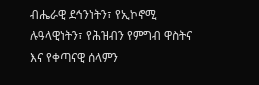ብሔራዊ ደኅንነትን፣ የኢኮኖሚ ሉዓላዊነትን፣ የሕዝብን የምግብ ዋስትና እና የቀጣናዊ ሰላምን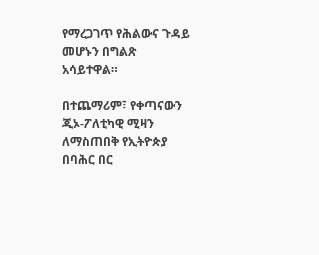የማረጋገጥ የሕልውና ጉዳይ መሆኑን በግልጽ አሳይተዋል።

በተጨማሪም፣ የቀጣናውን ጂኦ-ፖለቲካዊ ሚዛን ለማስጠበቅ የኢትዮጵያ በባሕር በር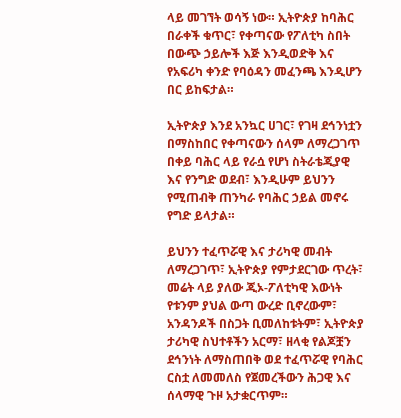ላይ መገኘት ወሳኝ ነው። ኢትዮጵያ ከባሕር በራቀች ቁጥር፣ የቀጣናው የፖለቲካ ስበት በውጭ ኃይሎች እጅ እንዲወድቅ እና የአፍሪካ ቀንድ የባዕዳን መፈንጫ እንዲሆን በር ይከፍታል።

ኢትዮጵያ እንደ አንኳር ሀገር፣ የገዛ ደኅንነቷን በማስከበር የቀጣናውን ሰላም ለማረጋገጥ በቀይ ባሕር ላይ የራሷ የሆነ ስትራቴጂያዊ እና የንግድ ወደብ፣ እንዲሁም ይህንን የሚጠብቅ ጠንካራ የባሕር ኃይል መኖሩ የግድ ይላታል።

ይህንን ተፈጥሯዊ እና ታሪካዊ መብት ለማረጋገጥ፣ ኢትዮጵያ የምታደርገው ጥረት፣ መሬት ላይ ያለው ጂኦ-ፖለቲካዊ እውነት የቱንም ያህል ውጣ ውረድ ቢኖረውም፣ አንዳንዶች በስጋት ቢመለከቱትም፣ ኢትዮጵያ ታሪካዊ ስህተቶችን አርማ፣ ዘላቂ የልጆቿን ደኅንነት ለማስጠበቅ ወደ ተፈጥሯዊ የባሕር ርስቷ ለመመለስ የጀመረችውን ሕጋዊ እና ሰላማዊ ጉዞ አታቋርጥም።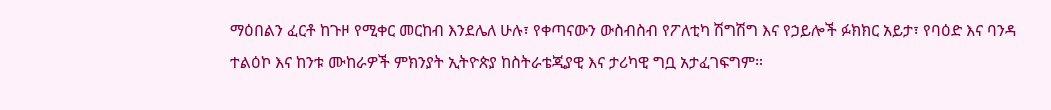ማዕበልን ፈርቶ ከጉዞ የሚቀር መርከብ እንደሌለ ሁሉ፣ የቀጣናውን ውስብስብ የፖለቲካ ሽግሽግ እና የኃይሎች ፉክክር አይታ፣ የባዕድ እና ባንዳ ተልዕኮ እና ከንቱ ሙከራዎች ምክንያት ኢትዮጵያ ከስትራቴጂያዊ እና ታሪካዊ ግቧ አታፈገፍግም።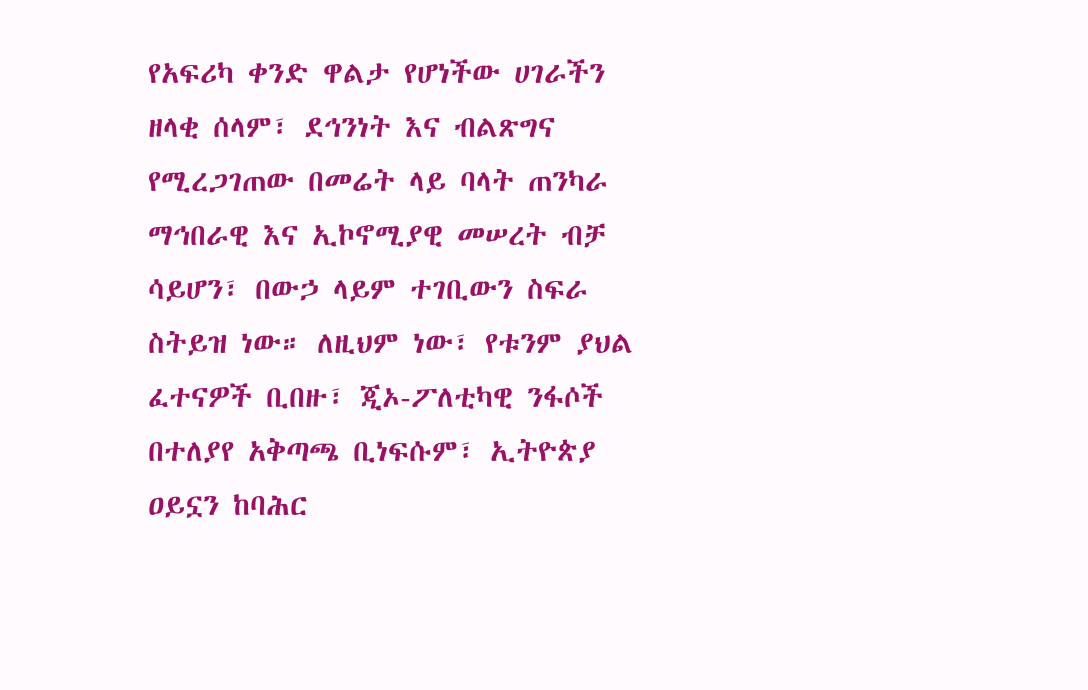የአፍሪካ ቀንድ ዋልታ የሆነችው ሀገራችን ዘላቂ ሰላም፣ ደኅንነት እና ብልጽግና የሚረጋገጠው በመሬት ላይ ባላት ጠንካራ ማኅበራዊ እና ኢኮኖሚያዊ መሠረት ብቻ ሳይሆን፣ በውኃ ላይም ተገቢውን ስፍራ ስትይዝ ነው። ለዚህም ነው፣ የቱንም ያህል ፈተናዎች ቢበዙ፣ ጂኦ-ፖለቲካዊ ንፋሶች በተለያየ አቅጣጫ ቢነፍሱም፣ ኢትዮጵያ ዐይኗን ከባሕር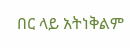በር ላይ አትነቅልም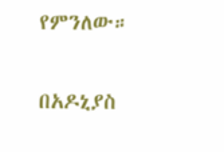የምንለው።

በአዶኒያስ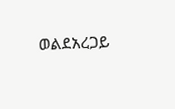ወልደአረጋይ